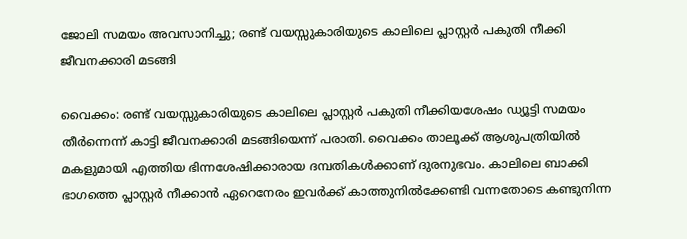ജോലി സമയം അവസാനിച്ചു; രണ്ട് വയസ്സുകാരിയുടെ കാലിലെ പ്ലാസ്റ്റർ പകുതി നീക്കി ജീവനക്കാരി മടങ്ങി

വൈക്കം: രണ്ട് വയസ്സുകാരിയുടെ കാലിലെ പ്ലാസ്റ്റർ പകുതി നീക്കിയശേഷം ഡ്യൂട്ടി സമയം തീർന്നെന്ന് കാട്ടി ജീവനക്കാരി മടങ്ങിയെന്ന് പരാതി. വൈക്കം താലൂക്ക് ആശുപത്രിയിൽ മകളുമായി എത്തിയ ഭിന്നശേഷിക്കാരായ ദമ്പതികൾക്കാണ് ദുരനുഭവം. കാലിലെ ബാക്കി ഭാഗത്തെ പ്ലാസ്റ്റർ നീക്കാൻ ഏറെനേരം ഇവർക്ക് കാത്തുനിൽക്കേണ്ടി വന്നതോടെ കണ്ടുനിന്ന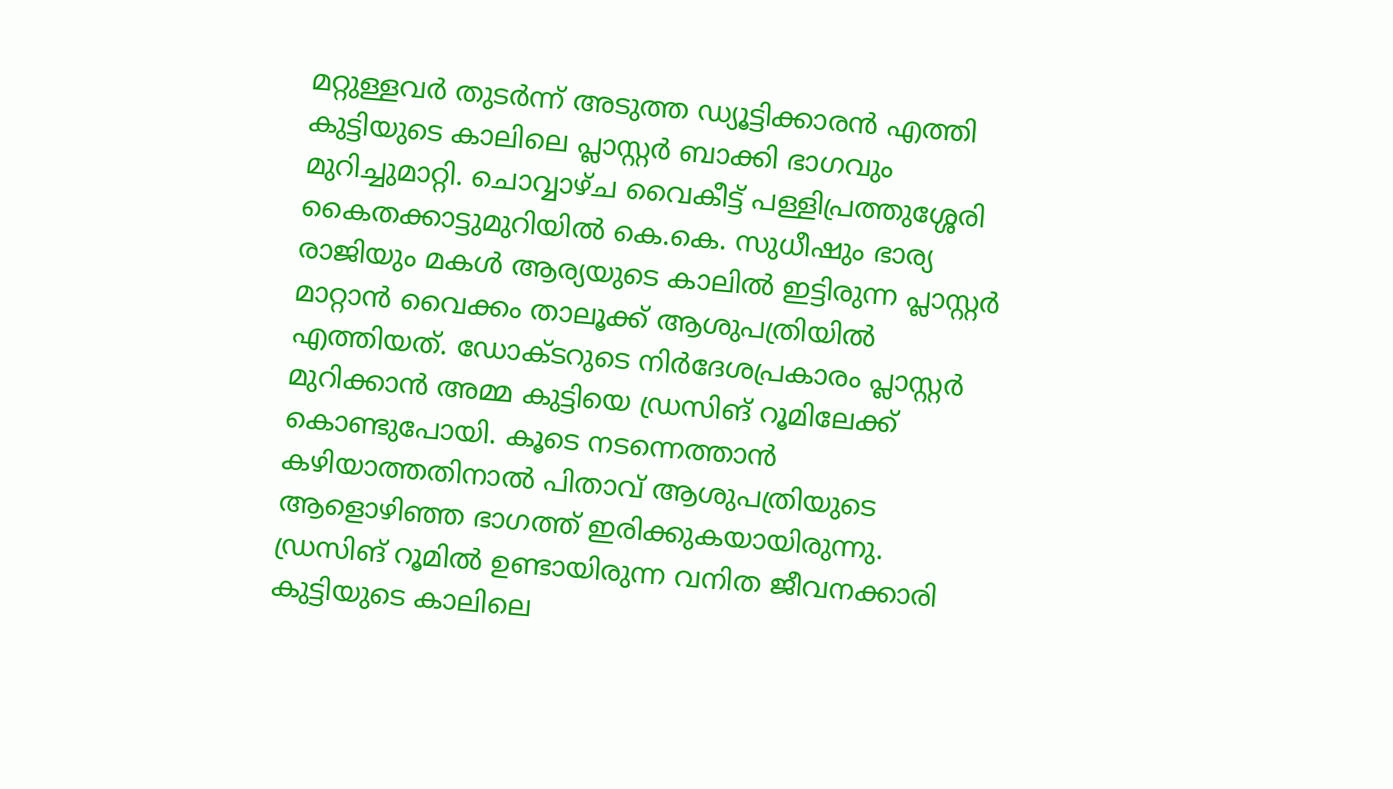മറ്റുള്ളവർ തുടർന്ന് അടുത്ത ഡ്യൂട്ടിക്കാരൻ എത്തി കുട്ടിയുടെ കാലിലെ പ്ലാസ്റ്റർ ബാക്കി ഭാഗവും മുറിച്ചുമാറ്റി. ചൊവ്വാഴ്ച വൈകീട്ട് പള്ളിപ്രത്തുശ്ശേരി കൈതക്കാട്ടുമുറിയിൽ കെ.കെ. സുധീഷും ഭാര്യ രാജിയും മകൾ ആര്യയുടെ കാലിൽ ഇട്ടിരുന്ന പ്ലാസ്റ്റർ മാറ്റാൻ വൈക്കം താലൂക്ക് ആശുപത്രിയിൽ എത്തിയത്. ഡോക്ടറുടെ നിർദേശപ്രകാരം പ്ലാസ്റ്റർ മുറിക്കാൻ അമ്മ കുട്ടിയെ ഡ്രസിങ് റൂമിലേക്ക് കൊണ്ടുപോയി. കൂടെ നടന്നെത്താൻ കഴിയാത്തതിനാൽ പിതാവ് ആശുപത്രിയുടെ ആളൊഴിഞ്ഞ ഭാഗത്ത് ഇരിക്കുകയായിരുന്നു. ഡ്രസിങ് റൂമിൽ ഉണ്ടായിരുന്ന വനിത ജീവനക്കാരി കുട്ടിയുടെ കാലിലെ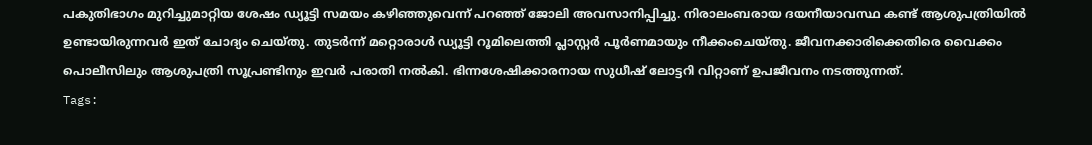പകുതിഭാഗം മുറിച്ചുമാറ്റിയ ശേഷം ഡ്യൂട്ടി സമയം കഴിഞ്ഞുവെന്ന് പറഞ്ഞ് ജോലി അവസാനിപ്പിച്ചു. നിരാലംബരായ ദയനീയാവസ്ഥ കണ്ട് ആശുപത്രിയിൽ ഉണ്ടായിരുന്നവർ ഇത് ചോദ്യം ചെയ്തു. തുടർന്ന് മറ്റൊരാൾ ഡ്യൂട്ടി റൂമിലെത്തി പ്ലാസ്റ്റർ പൂർണമായും നീക്കംചെയ്തു. ജീവനക്കാരിക്കെതിരെ വൈക്കം പൊലീസിലും ആശുപത്രി സൂപ്രണ്ടിനും ഇവർ പരാതി നൽകി. ഭിന്നശേഷിക്കാരനായ സുധീഷ് ലോട്ടറി വിറ്റാണ് ഉപജീവനം നടത്തുന്നത്.
Tags: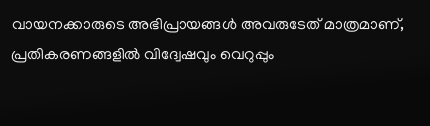വായനക്കാരുടെ അഭിപ്രായങ്ങള്‍ അവരുടേത് മാത്രമാണ്, പ്രതികരണങ്ങളിൽ വിദ്വേഷവും വെറുപ്പും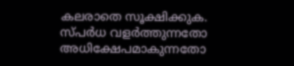കലരാതെ സൂക്ഷിക്കുക. സ്പർധ വളർത്തുന്നതോ അധിക്ഷേപമാകുന്നതോ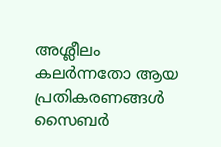അശ്ലീലം കലർന്നതോ ആയ പ്രതികരണങ്ങൾ സൈബർ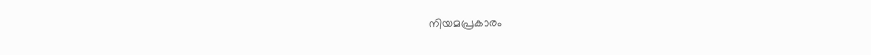നിയമപ്രകാരം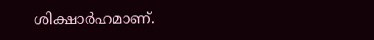ശിക്ഷാർഹമാണ്.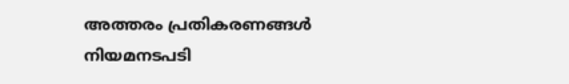അത്തരം പ്രതികരണങ്ങൾ നിയമനടപടി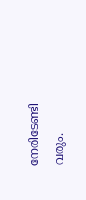നേരിടേണ്ടി വരും.